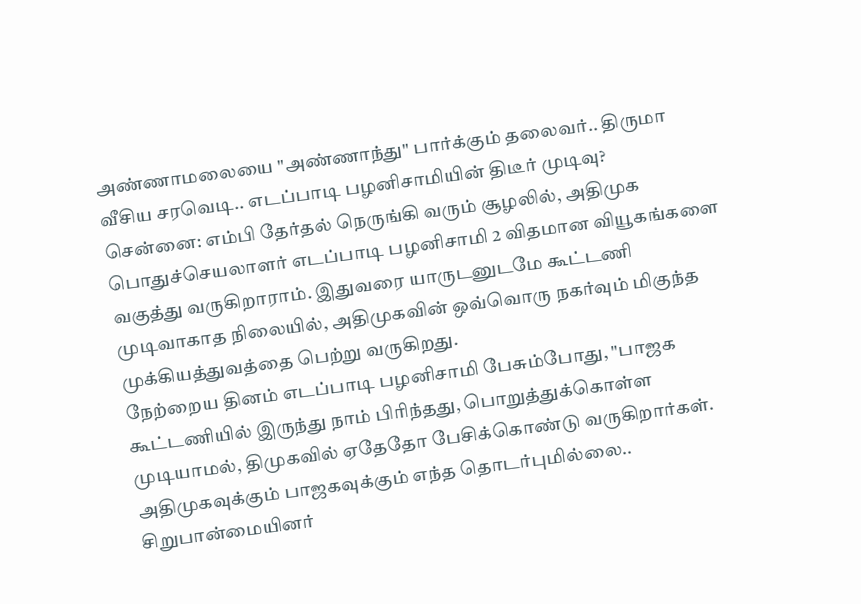அண்ணாமலையை "அண்ணாந்து" பார்க்கும் தலைவர்.. திருமா வீசிய சரவெடி.. எடப்பாடி பழனிசாமியின் திடீர் முடிவு?
சென்னை: எம்பி தேர்தல் நெருங்கி வரும் சூழலில், அதிமுக பொதுச்செயலாளர் எடப்பாடி பழனிசாமி 2 விதமான வியூகங்களை வகுத்து வருகிறாராம். இதுவரை யாருடனுடமே கூட்டணி முடிவாகாத நிலையில், அதிமுகவின் ஒவ்வொரு நகர்வும் மிகுந்த முக்கியத்துவத்தை பெற்று வருகிறது.
நேற்றைய தினம் எடப்பாடி பழனிசாமி பேசும்போது, "பாஜக கூட்டணியில் இருந்து நாம் பிரிந்தது, பொறுத்துக்கொள்ள முடியாமல், திமுகவில் ஏதேதோ பேசிக்கொண்டு வருகிறார்கள். அதிமுகவுக்கும் பாஜகவுக்கும் எந்த தொடர்புமில்லை.. சிறுபான்மையினர்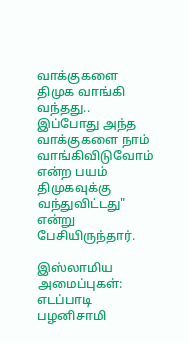வாக்குகளை திமுக வாங்கி வந்தது.. இப்போது அந்த வாக்குகளை நாம் வாங்கிவிடுவோம் என்ற பயம் திமுகவுக்கு வந்துவிட்டது" என்று பேசியிருந்தார்.

இஸ்லாமிய அமைப்புகள்: எடப்பாடி பழனிசாமி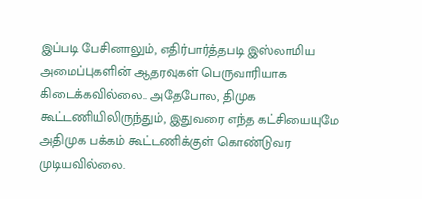இப்படி பேசினாலும், எதிர்பார்த்தபடி இஸ்லாமிய அமைப்புகளின் ஆதரவுகள் பெருவாரியாக கிடைக்கவில்லை.. அதேபோல, திமுக கூட்டணியிலிருந்தும், இதுவரை எந்த கட்சியையுமே அதிமுக பக்கம் கூட்டணிக்குள் கொண்டுவர முடியவில்லை.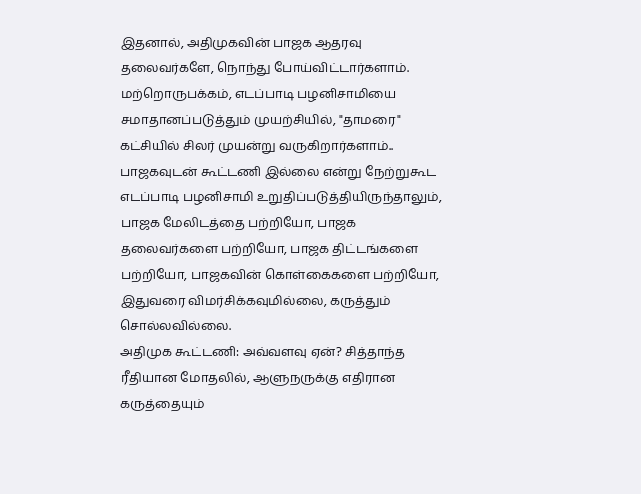இதனால், அதிமுகவின் பாஜக ஆதரவு தலைவர்களே, நொந்து போய்விட்டார்களாம்.
மற்றொருபக்கம், எடப்பாடி பழனிசாமியை சமாதானப்படுத்தும் முயற்சியில், "தாமரை" கட்சியில் சிலர் முயன்று வருகிறார்களாம்.. பாஜகவுடன் கூட்டணி இல்லை என்று நேற்றுகூட எடப்பாடி பழனிசாமி உறுதிப்படுத்தியிருந்தாலும், பாஜக மேலிடத்தை பற்றியோ, பாஜக தலைவர்களை பற்றியோ, பாஜக திட்டங்களை பற்றியோ, பாஜகவின் கொள்கைகளை பற்றியோ, இதுவரை விமர்சிக்கவுமில்லை, கருத்தும் சொல்லவில்லை.
அதிமுக கூட்டணி: அவ்வளவு ஏன்? சித்தாந்த ரீதியான மோதலில், ஆளுநருக்கு எதிரான கருத்தையும்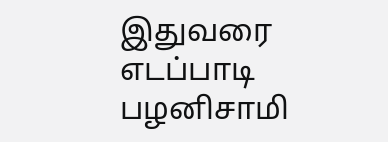இதுவரை எடப்பாடி பழனிசாமி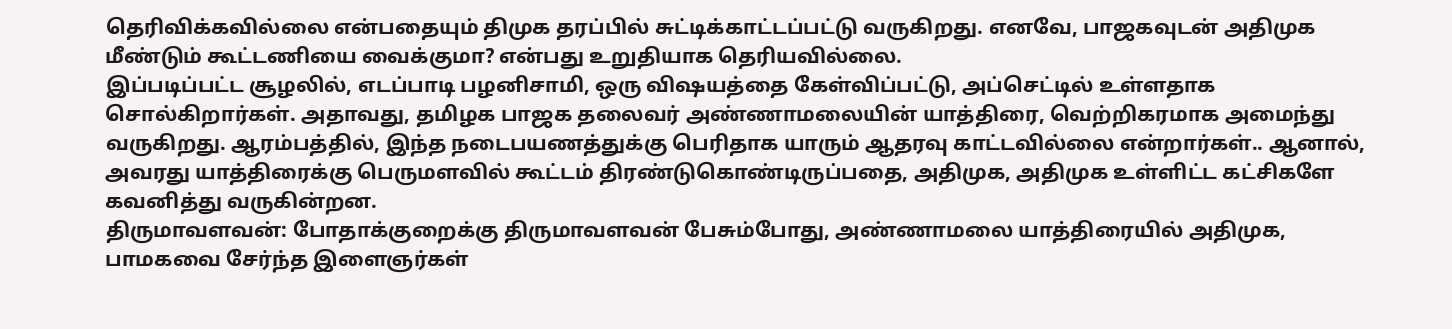தெரிவிக்கவில்லை என்பதையும் திமுக தரப்பில் சுட்டிக்காட்டப்பட்டு வருகிறது. எனவே, பாஜகவுடன் அதிமுக மீண்டும் கூட்டணியை வைக்குமா? என்பது உறுதியாக தெரியவில்லை.
இப்படிப்பட்ட சூழலில், எடப்பாடி பழனிசாமி, ஒரு விஷயத்தை கேள்விப்பட்டு, அப்செட்டில் உள்ளதாக சொல்கிறார்கள். அதாவது, தமிழக பாஜக தலைவர் அண்ணாமலையின் யாத்திரை, வெற்றிகரமாக அமைந்து வருகிறது. ஆரம்பத்தில், இந்த நடைபயணத்துக்கு பெரிதாக யாரும் ஆதரவு காட்டவில்லை என்றார்கள்.. ஆனால், அவரது யாத்திரைக்கு பெருமளவில் கூட்டம் திரண்டுகொண்டிருப்பதை, அதிமுக, அதிமுக உள்ளிட்ட கட்சிகளே கவனித்து வருகின்றன.
திருமாவளவன்: போதாக்குறைக்கு திருமாவளவன் பேசும்போது, அண்ணாமலை யாத்திரையில் அதிமுக, பாமகவை சேர்ந்த இளைஞர்கள்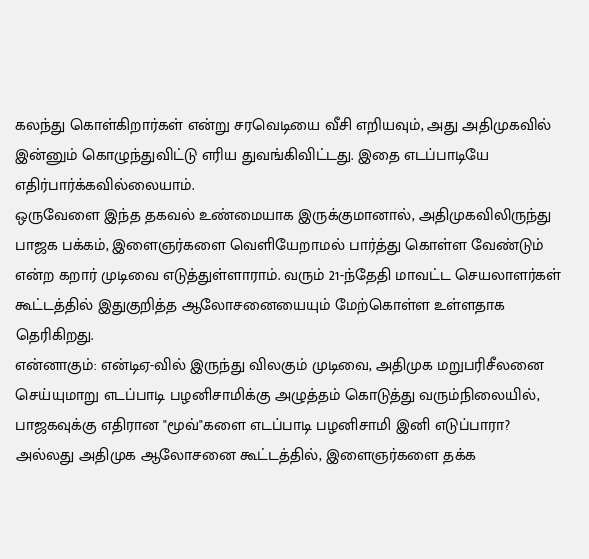கலந்து கொள்கிறார்கள் என்று சரவெடியை வீசி எறியவும், அது அதிமுகவில் இன்னும் கொழுந்துவிட்டு எரிய துவங்கிவிட்டது. இதை எடப்பாடியே எதிர்பார்க்கவில்லையாம்.
ஒருவேளை இந்த தகவல் உண்மையாக இருக்குமானால், அதிமுகவிலிருந்து பாஜக பக்கம், இளைஞர்களை வெளியேறாமல் பார்த்து கொள்ள வேண்டும் என்ற கறார் முடிவை எடுத்துள்ளாராம். வரும் 21-ந்தேதி மாவட்ட செயலாளர்கள் கூட்டத்தில் இதுகுறித்த ஆலோசனையையும் மேற்கொள்ள உள்ளதாக தெரிகிறது.
என்னாகும்: என்டிஏ-வில் இருந்து விலகும் முடிவை, அதிமுக மறுபரிசீலனை செய்யுமாறு எடப்பாடி பழனிசாமிக்கு அழுத்தம் கொடுத்து வரும்நிலையில், பாஜகவுக்கு எதிரான "மூவ்"களை எடப்பாடி பழனிசாமி இனி எடுப்பாரா? அல்லது அதிமுக ஆலோசனை கூட்டத்தில், இளைஞர்களை தக்க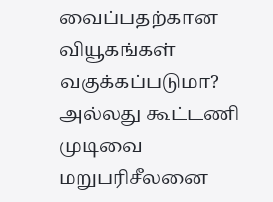வைப்பதற்கான வியூகங்கள் வகுக்கப்படுமா? அல்லது கூட்டணி முடிவை மறுபரிசீலனை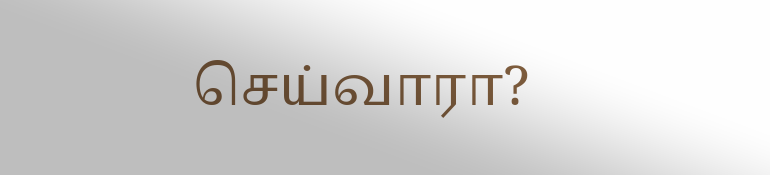செய்வாரா?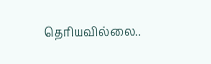தெரியவில்லை..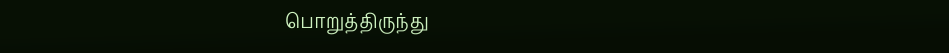பொறுத்திருந்து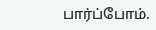பார்ப்போம்.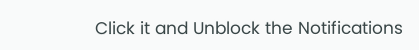Click it and Unblock the Notifications